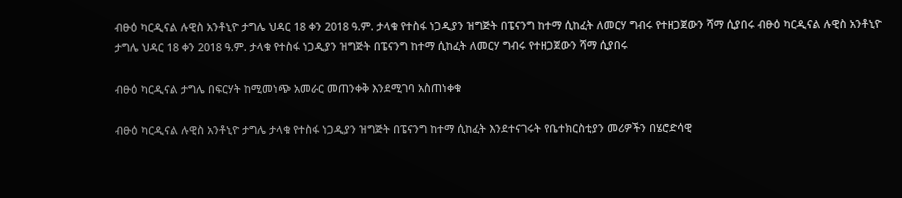ብፁዕ ካርዲናል ሉዊስ አንቶኒዮ ታግሌ ህዳር 18 ቀን 2018 ዓ.ም. ታላቁ የተስፋ ነጋዲያን ዝግጅት በፔናንግ ከተማ ሲከፈት ለመርሃ ግብሩ የተዘጋጀውን ሻማ ሲያበሩ ብፁዕ ካርዲናል ሉዊስ አንቶኒዮ ታግሌ ህዳር 18 ቀን 2018 ዓ.ም. ታላቁ የተስፋ ነጋዲያን ዝግጅት በፔናንግ ከተማ ሲከፈት ለመርሃ ግብሩ የተዘጋጀውን ሻማ ሲያበሩ

ብፁዕ ካርዲናል ታግሌ በፍርሃት ከሚመነጭ አመራር መጠንቀቅ እንደሚገባ አስጠነቀቁ

ብፁዕ ካርዲናል ሉዊስ አንቶኒዮ ታግሌ ታላቁ የተስፋ ነጋዲያን ዝግጅት በፔናንግ ከተማ ሲከፈት እንደተናገሩት የቤተክርስቲያን መሪዎችን በሄሮድሳዊ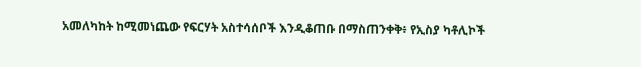አመለካከት ከሚመነጨው የፍርሃት አስተሳሰቦች እንዲቆጠቡ በማስጠንቀቅ፥ የኢስያ ካቶሊኮች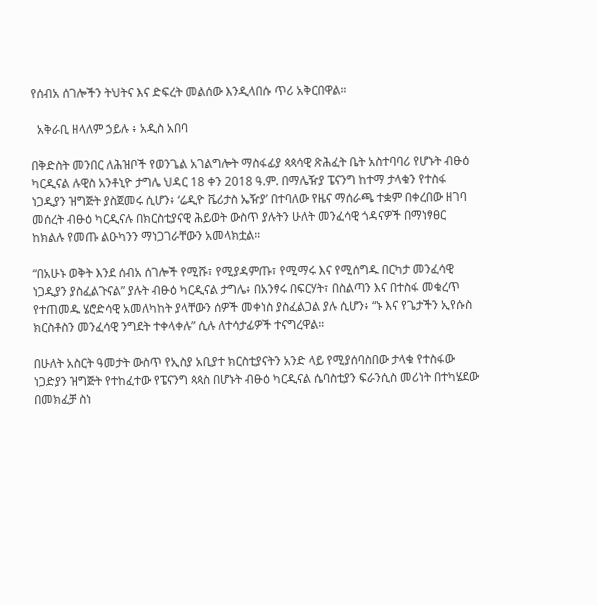የሰብአ ሰገሎችን ትህትና እና ድፍረት መልሰው እንዲላበሱ ጥሪ አቅርበዋል።

  አቅራቢ ዘላለም ኃይሉ ፥ አዲስ አበባ

በቅድስት መንበር ለሕዝቦች የወንጌል አገልግሎት ማስፋፊያ ጳጳሳዊ ጽሕፈት ቤት አስተባባሪ የሆኑት ብፁዕ ካርዲናል ሉዊስ አንቶኒዮ ታግሌ ህዳር 18 ቀን 2018 ዓ.ም. በማሌዥያ ፔናንግ ከተማ ታላቁን የተስፋ ነጋዲያን ዝግጅት ያስጀመሩ ሲሆን፥ ‘ሬዲዮ ቬሪታስ ኤዥያ’ በተባለው የዜና ማሰራጫ ተቋም በቀረበው ዘገባ መሰረት ብፁዕ ካርዲናሉ በክርስቲያናዊ ሕይወት ውስጥ ያሉትን ሁለት መንፈሳዊ ጎዳናዎች በማነፃፀር ከክልሉ የመጡ ልዑካንን ማነጋገራቸውን አመላክቷል።

“በአሁኑ ወቅት እንደ ሰብአ ሰገሎች የሚሹ፣ የሚያዳምጡ፣ የሚማሩ እና የሚሰግዱ በርካታ መንፈሳዊ ነጋዲያን ያስፈልጉናል” ያሉት ብፁዕ ካርዲናል ታግሌ፥ በአንፃሩ በፍርሃት፣ በስልጣን እና በተስፋ መቁረጥ የተጠመዱ ሄሮድሳዊ አመለካከት ያላቸውን ሰዎች መቀነስ ያስፈልጋል ያሉ ሲሆን፥ “ኑ እና የጌታችን ኢየሱስ ክርስቶስን መንፈሳዊ ንግደት ተቀላቀሉ” ሲሉ ለተሳታፊዎች ተናግረዋል።

በሁለት አስርት ዓመታት ውስጥ የኢስያ አቢያተ ክርስቲያናትን አንድ ላይ የሚያሰባስበው ታላቁ የተስፋው ነጋድያን ዝግጅት የተከፈተው የፔናንግ ጳጳስ በሆኑት ብፁዕ ካርዲናል ሴባስቲያን ፍራንሲስ መሪነት በተካሄደው በመክፈቻ ስነ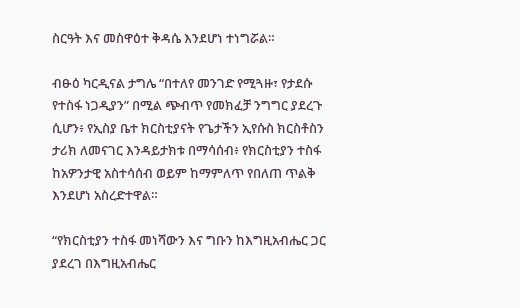ስርዓት እና መስዋዕተ ቅዳሴ እንደሆነ ተነግሯል።

ብፁዕ ካርዲናል ታግሌ “በተለየ መንገድ የሚጓዙ፣ የታደሱ የተስፋ ነጋዲያን” በሚል ጭብጥ የመክፈቻ ንግግር ያደረጉ ሲሆን፥ የኢስያ ቤተ ክርስቲያናት የጌታችን ኢየሱስ ክርስቶስን ታሪክ ለመናገር እንዳይታክቱ በማሳሰብ፥ የክርስቲያን ተስፋ ከአዎንታዊ አስተሳሰብ ወይም ከማምለጥ የበለጠ ጥልቅ እንደሆነ አስረድተዋል።

“የክርስቲያን ተስፋ መነሻውን እና ግቡን ከእግዚአብሔር ጋር ያደረገ በእግዚአብሔር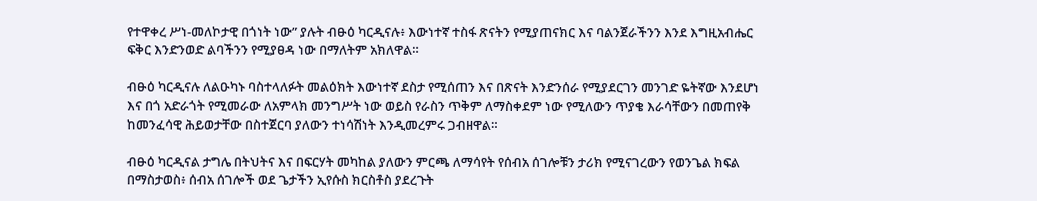የተዋቀረ ሥነ-መለኮታዊ በጎነት ነው” ያሉት ብፁዕ ካርዲናሉ፥ እውነተኛ ተስፋ ጽናትን የሚያጠናክር እና ባልንጀራችንን እንደ እግዚአብሔር ፍቅር እንድንወድ ልባችንን የሚያፀዳ ነው በማለትም አክለዋል።

ብፁዕ ካርዲናሉ ለልዑካኑ ባስተላለፉት መልዕክት እውነተኛ ደስታ የሚሰጠን እና በጽናት እንድንሰራ የሚያደርገን መንገድ ዬትኛው እንደሆነ እና በጎ አድራጎት የሚመራው ለአምላክ መንግሥት ነው ወይስ የራስን ጥቅም ለማስቀደም ነው የሚለውን ጥያቄ እራሳቸውን በመጠየቅ ከመንፈሳዊ ሕይወታቸው በስተጀርባ ያለውን ተነሳሽነት እንዲመረምሩ ጋብዘዋል።

ብፁዕ ካርዲናል ታግሌ በትህትና እና በፍርሃት መካከል ያለውን ምርጫ ለማሳየት የሰብአ ሰገሎቹን ታሪክ የሚናገረውን የወንጌል ክፍል በማስታወስ፥ ሰብአ ሰገሎች ወደ ጌታችን ኢየሱስ ክርስቶስ ያደረጉት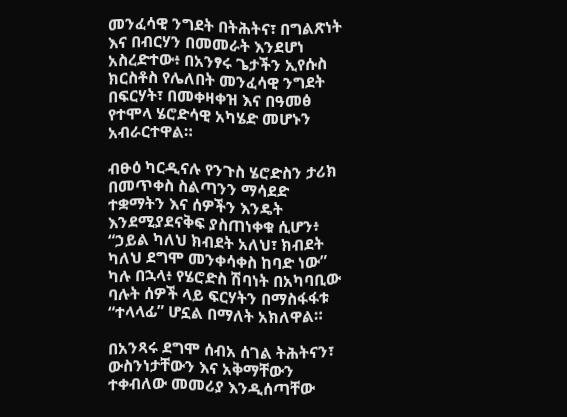መንፈሳዊ ንግደት በትሕትና፣ በግልጽነት እና በብርሃን በመመራት እንደሆነ አስረድተው፥ በአንፃሩ ጌታችን ኢየሱስ ክርስቶስ የሌለበት መንፈሳዊ ንግደት በፍርሃት፣ በመቀዛቀዝ እና በዓመፅ የተሞላ ሄሮድሳዊ አካሄድ መሆኑን አብራርተዋል።

ብፁዕ ካርዲናሉ የንጉስ ሄሮድስን ታሪክ በመጥቀስ ስልጣንን ማሳደድ ተቋማትን እና ሰዎችን እንዴት እንደሚያደናቅፍ ያስጠነቀቁ ሲሆን፥ “ኃይል ካለህ ክብደት አለህ፣ ክብደት ካለህ ደግሞ መንቀሳቀስ ከባድ ነው” ካሉ በኋላ፥ የሄሮድስ ሽባነት በአካባቢው ባሉት ሰዎች ላይ ፍርሃትን በማስፋፋቱ “ተላላፊ” ሆኗል በማለት አክለዋል።

በአንጻሩ ደግሞ ሰብአ ሰገል ትሕትናን፣ ውስንነታቸውን እና አቅማቸውን ተቀብለው መመሪያ እንዲሰጣቸው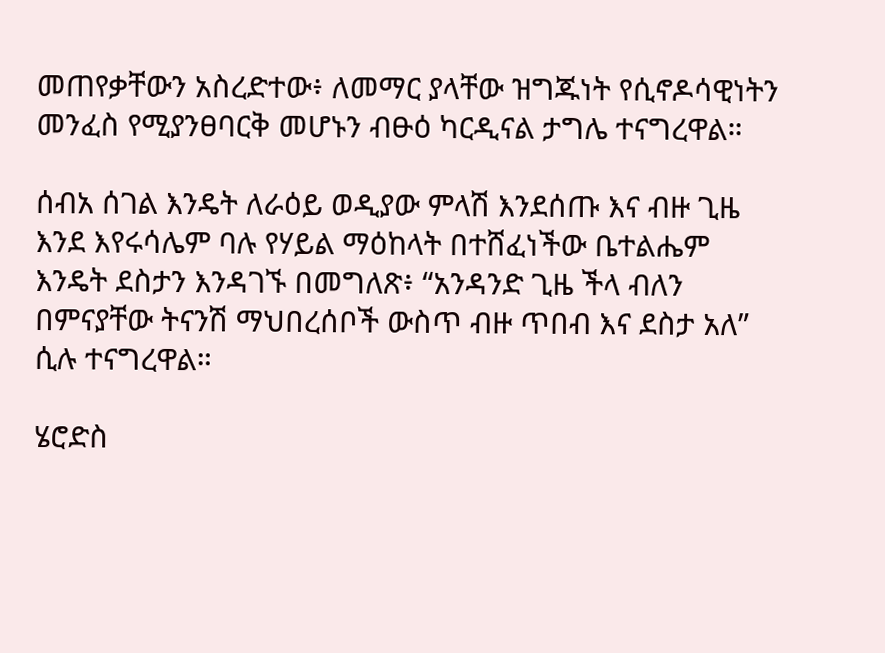መጠየቃቸውን አስረድተው፥ ለመማር ያላቸው ዝግጁነት የሲኖዶሳዊነትን መንፈስ የሚያንፀባርቅ መሆኑን ብፁዕ ካርዲናል ታግሌ ተናግረዋል።

ሰብአ ሰገል እንዴት ለራዕይ ወዲያው ምላሽ እንደሰጡ እና ብዙ ጊዜ እንደ እየሩሳሌም ባሉ የሃይል ማዕከላት በተሸፈነችው ቤተልሔም እንዴት ደስታን እንዳገኙ በመግለጽ፥ “አንዳንድ ጊዜ ችላ ብለን በምናያቸው ትናንሽ ማህበረሰቦች ውስጥ ብዙ ጥበብ እና ደስታ አለ” ሲሉ ተናግረዋል።

ሄሮድስ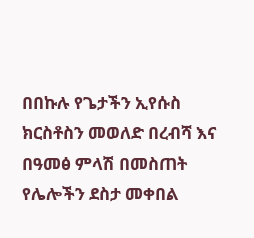በበኩሉ የጌታችን ኢየሱስ ክርስቶስን መወለድ በረብሻ እና በዓመፅ ምላሽ በመስጠት የሌሎችን ደስታ መቀበል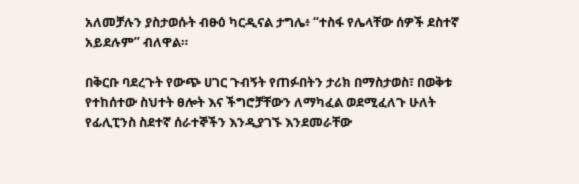አለመቻሉን ያስታወሱት ብፁዕ ካርዲናል ታግሌ፥ “ተስፋ የሌላቸው ሰዎች ደስተኛ አይደሉም” ብለዋል።

በቅርቡ ባደረጉት የውጭ ሀገር ጉብኝት የጠፉበትን ታሪክ በማስታወስ፣ በወቅቱ የተከሰተው ስህተት ፀሎት እና ችግሮቻቸውን ለማካፈል ወደሚፈለጉ ሁለት የፊሊፒንስ ስደተኛ ሰራተኞችን እንዲያገኙ እንደመራቸው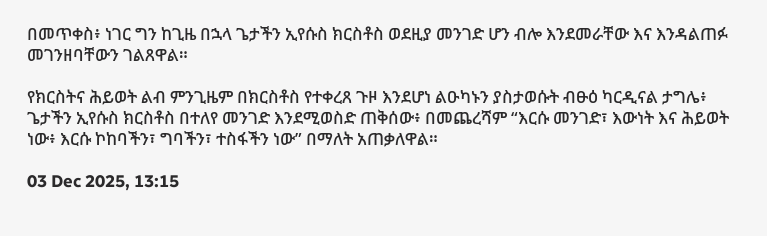በመጥቀስ፥ ነገር ግን ከጊዜ በኋላ ጌታችን ኢየሱስ ክርስቶስ ወደዚያ መንገድ ሆን ብሎ እንደመራቸው እና እንዳልጠፉ መገንዘባቸውን ገልጸዋል።

የክርስትና ሕይወት ልብ ምንጊዜም በክርስቶስ የተቀረጸ ጉዞ እንደሆነ ልዑካኑን ያስታወሱት ብፁዕ ካርዲናል ታግሌ፥ ጌታችን ኢየሱስ ክርስቶስ በተለየ መንገድ እንደሚወስድ ጠቅሰው፥ በመጨረሻም “እርሱ መንገድ፣ እውነት እና ሕይወት ነው፥ እርሱ ኮከባችን፣ ግባችን፣ ተስፋችን ነው” በማለት አጠቃለዋል።

03 Dec 2025, 13:15